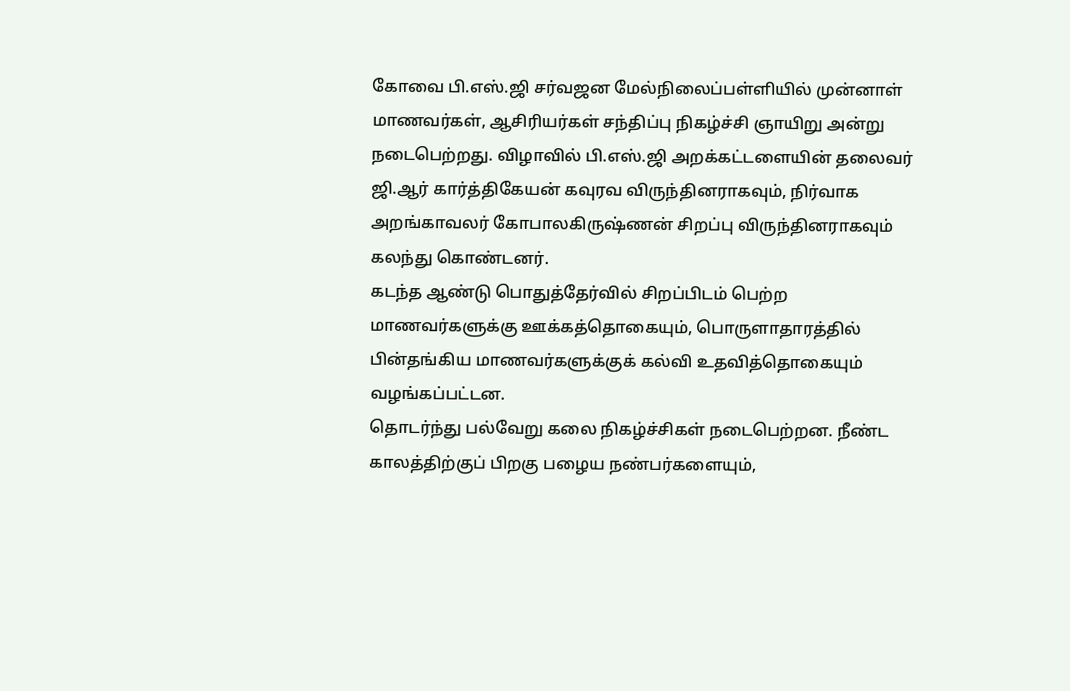கோவை பி.எஸ்.ஜி சர்வஜன மேல்நிலைப்பள்ளியில் முன்னாள் மாணவர்கள், ஆசிரியர்கள் சந்திப்பு நிகழ்ச்சி ஞாயிறு அன்று நடைபெற்றது. விழாவில் பி.எஸ்.ஜி அறக்கட்டளையின் தலைவர் ஜி.ஆர் கார்த்திகேயன் கவுரவ விருந்தினராகவும், நிர்வாக அறங்காவலர் கோபாலகிருஷ்ணன் சிறப்பு விருந்தினராகவும் கலந்து கொண்டனர்.
கடந்த ஆண்டு பொதுத்தேர்வில் சிறப்பிடம் பெற்ற மாணவர்களுக்கு ஊக்கத்தொகையும், பொருளாதாரத்தில் பின்தங்கிய மாணவர்களுக்குக் கல்வி உதவித்தொகையும் வழங்கப்பட்டன.
தொடர்ந்து பல்வேறு கலை நிகழ்ச்சிகள் நடைபெற்றன. நீண்ட காலத்திற்குப் பிறகு பழைய நண்பர்களையும்,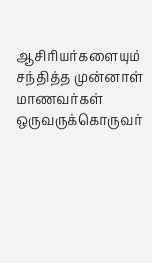ஆசிரியர்களையும் சந்தித்த முன்னாள் மாணவர்கள் ஒருவருக்கொருவர்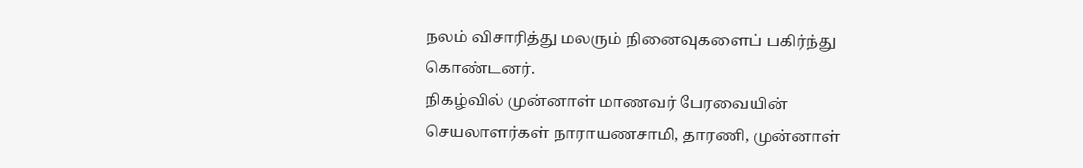நலம் விசாரித்து மலரும் நினைவுகளைப் பகிர்ந்து கொண்டனர்.
நிகழ்வில் முன்னாள் மாணவர் பேரவையின் செயலாளர்கள் நாராயணசாமி, தாரணி, முன்னாள்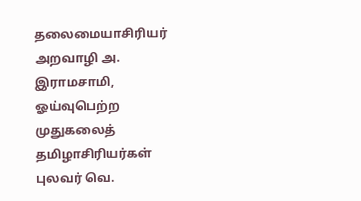தலைமையாசிரியர் அறவாழி அ. இராமசாமி, ஓய்வுபெற்ற முதுகலைத் தமிழாசிரியர்கள் புலவர் வெ.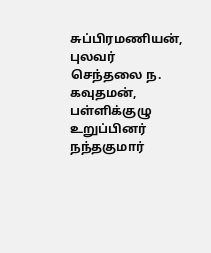சுப்பிரமணியன், புலவர் செந்தலை ந. கவுதமன், பள்ளிக்குழு உறுப்பினர் நந்தகுமார்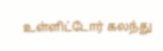உள்ளிட்டோர் கலந்து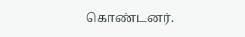கொண்டனர்.